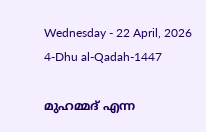Wednesday - 22 April, 2026 4-Dhu al-Qadah-1447

മുഹമ്മദ് എന്ന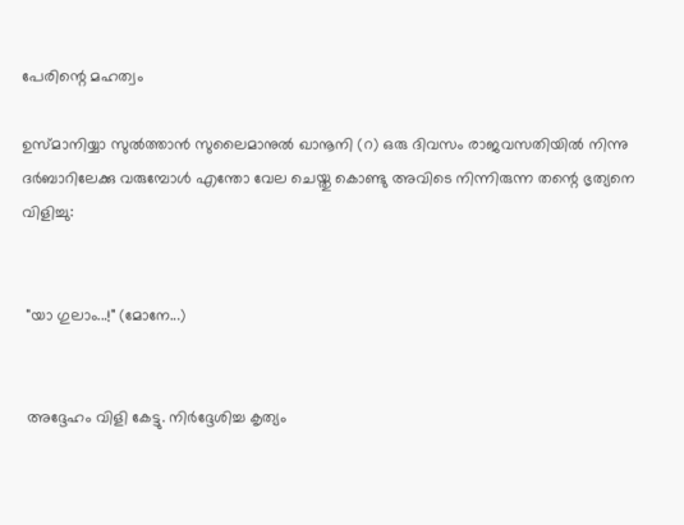പേരിന്റെ മഹത്വം

ഉസ്മാനിയ്യാ സുൽത്താൻ സുലൈമാനുൽ ഖാനൂനി (റ) ഒരു ദിവസം രാജവസതിയിൽ നിന്നു ദർബാറിലേക്കു വരുമ്പോൾ എന്തോ വേല ചെയ്തു കൊണ്ടു അവിടെ നിന്നിരുന്ന തന്റെ ഭൃത്യനെ വിളിച്ചു:


 "യാ ഗുലാം...!" (മോനേ...)


 അദ്ദേഹം വിളി കേട്ടു. നിർദ്ദേശിച്ച കൃത്യം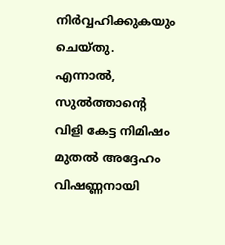നിർവ്വഹിക്കുകയും ചെയ്തു. എന്നാൽ, സുൽത്താന്റെ വിളി കേട്ട നിമിഷം മുതൽ അദ്ദേഹം വിഷണ്ണനായി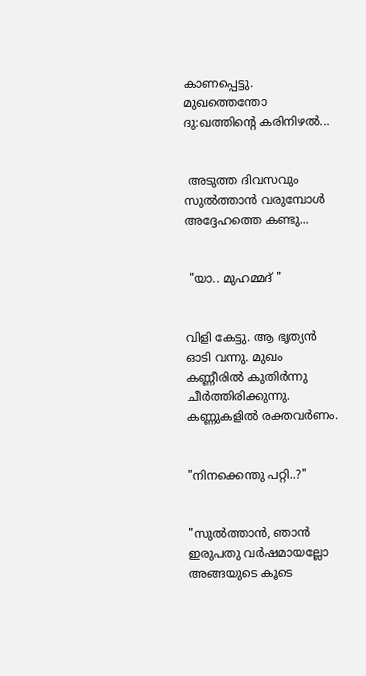കാണപ്പെട്ടു. മുഖത്തെന്തോ ദു:ഖത്തിന്റെ കരിനിഴൽ...


 അടുത്ത ദിവസവും സുൽത്താൻ വരുമ്പോൾ അദ്ദേഹത്തെ കണ്ടു...


 "യാ.. മുഹമ്മദ് "


വിളി കേട്ടു. ആ ഭൃത്യൻ ഓടി വന്നു. മുഖം കണ്ണീരിൽ കുതിർന്നു ചീർത്തിരിക്കുന്നു. കണ്ണുകളിൽ രക്തവർണം.


"നിനക്കെന്തു പറ്റി..?"


"സുൽത്താൻ, ഞാൻ ഇരുപതു വർഷമായല്ലോ അങ്ങയുടെ കൂടെ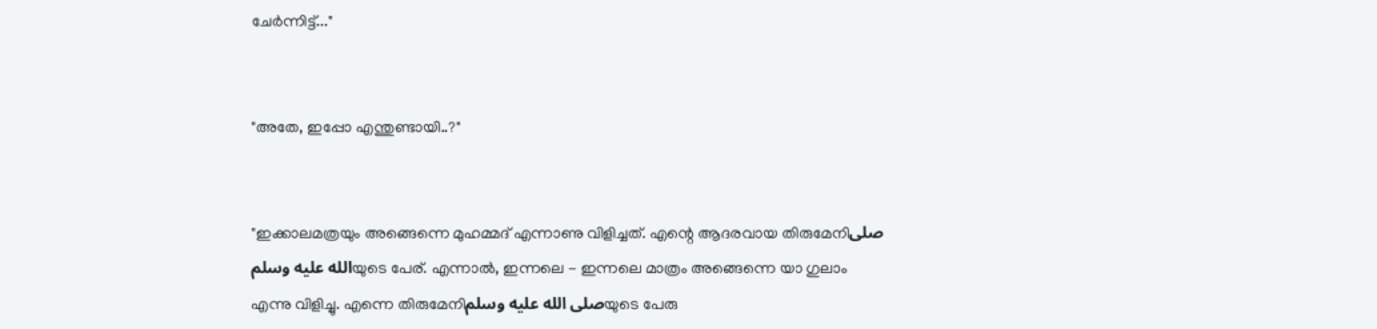ചേർന്നിട്ട്..."


"അതേ, ഇപ്പോ എന്തുണ്ടായി..?"


"ഇക്കാലമത്രയും അങ്ങെന്നെ മുഹമ്മദ്‌ എന്നാണു വിളിച്ചത്. എന്റെ ആദരവായ തിരുമേനിصلى الله عليه وسلمയുടെ പേര്. എന്നാൽ, ഇന്നലെ - ഇന്നലെ മാത്രം അങ്ങെന്നെ യാ ഗുലാം എന്നു വിളിച്ചു. എന്നെ തിരുമേനിصلى الله عليه وسلمയുടെ പേരു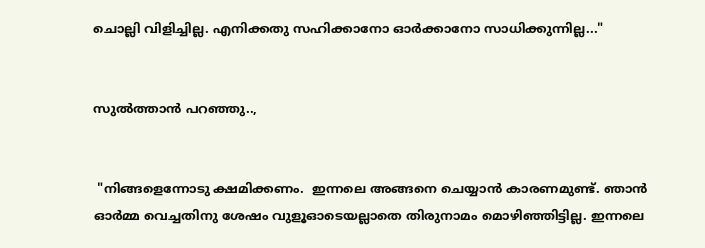ചൊല്ലി വിളിച്ചില്ല. എനിക്കതു സഹിക്കാനോ ഓർക്കാനോ സാധിക്കുന്നില്ല..."


സുൽത്താൻ പറഞ്ഞു..,


 "നിങ്ങളെന്നോടു ക്ഷമിക്കണം.  ഇന്നലെ അങ്ങനെ ചെയ്യാൻ കാരണമുണ്ട്. ഞാൻ ഓർമ്മ വെച്ചതിനു ശേഷം വുളൂഓടെയല്ലാതെ തിരുനാമം മൊഴിഞ്ഞിട്ടില്ല. ഇന്നലെ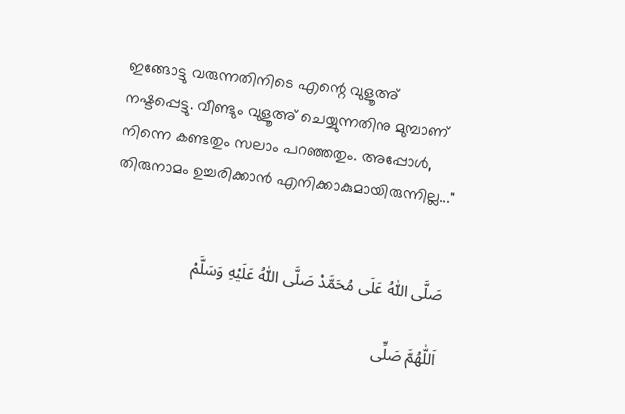ഇങ്ങോട്ടു വരുന്നതിനിടെ എന്റെ വുളൂഅ്‌ നഷ്ടപ്പെട്ടു. വീണ്ടും വുളൂഅ്‌ ചെയ്യുന്നതിനു മുമ്പാണ് നിന്നെ കണ്ടതും സലാം പറഞ്ഞതും. അപ്പോൾ, തിരുനാമം ഉച്ചരിക്കാൻ എനിക്കാകുമായിരുന്നില്ല..."


صَلَّى اللّٰهُ عَلَى مُحَمَّدْ صَلَّى اللّٰهُ عَلَيْهِ وَسَلَّمْ

اَللّٰهُمَّ صَلِّى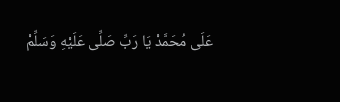عَلَى مُحَمَّدْ يَا رَبِّ صَلِّى عَلَيْهِ وَسَلِّمْ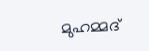മുഹമ്മദ്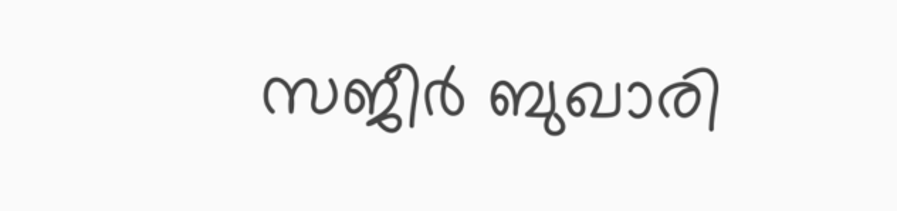സജീർ ബുഖാരി